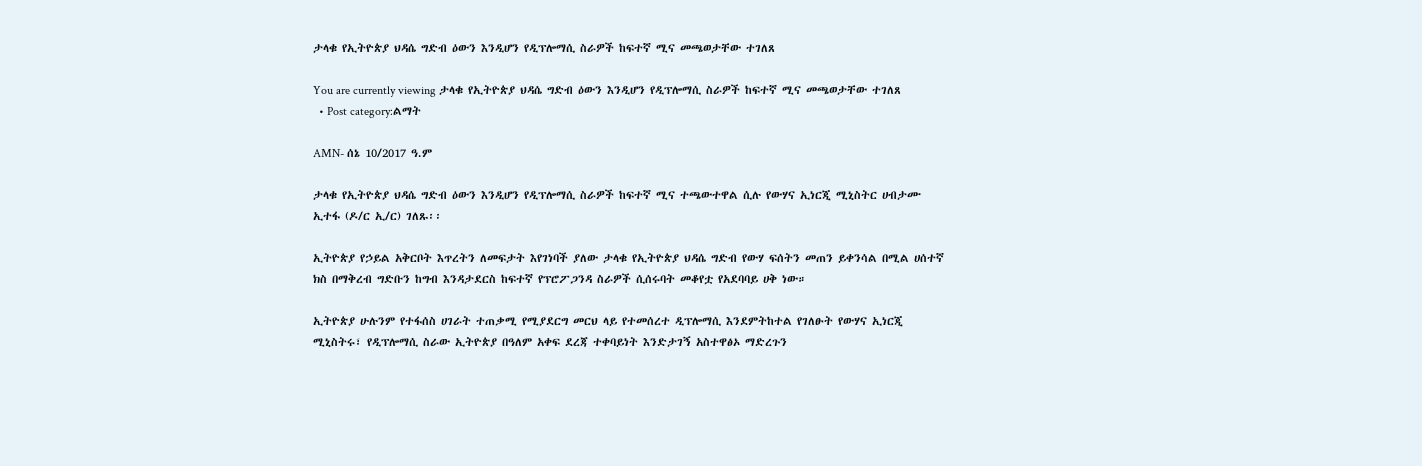ታላቁ የኢትዮጵያ ህዳሴ ግድብ ዕውን እንዲሆን የዲፕሎማሲ ስራዎች ከፍተኛ ሚና መጫወታቸው ተገለጸ

You are currently viewing ታላቁ የኢትዮጵያ ህዳሴ ግድብ ዕውን እንዲሆን የዲፕሎማሲ ስራዎች ከፍተኛ ሚና መጫወታቸው ተገለጸ
  • Post category:ልማት

AMN- ሰኔ 10/2017 ዓ.ም

ታላቁ የኢትዮጵያ ህዳሴ ግድብ ዕውን እንዲሆን የዲፕሎማሲ ስራዎች ከፍተኛ ሚና ተጫውተዋል ሲሉ የውሃና ኢነርጂ ሚኒስትር ሀብታሙ ኢተፋ (ዶ/ር ኢ/ር) ገለጹ፡፡

ኢትዮጵያ የኃይል አቅርቦት እጥረትን ለመፍታት እየገነባች ያለው ታላቁ የኢትዮጵያ ህዳሴ ግድብ የውሃ ፍሰትን መጠን ይቀንሳል በሚል ሀሰተኛ ክስ በማቅረብ ግድቡን ከግብ እንዳታደርስ ከፍተኛ የፕሮፖጋንዳ ስራዎች ሲሰሩባት መቆየቷ የአደባባይ ሀቅ ነው።

ኢትዮጵያ ሁሉንም የተፋሰስ ሀገራት ተጠቃሚ የሚያደርግ መርህ ላይ የተመሰረተ ዲፕሎማሲ እንደምትከተል የገለፁት የውሃና ኢነርጂ ሚኒስትሩ፣ የዲፕሎማሲ ስራው ኢትዮጵያ በዓለም አቀፍ ደረጃ ተቀባይነት እንድታገኝ አስተዋፅኦ ማድረጉን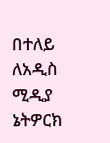በተለይ ለአዲስ ሚዲያ ኔትዎርክ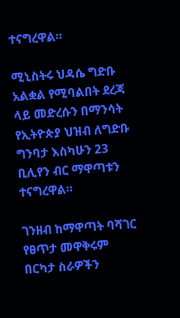ተናግረዋል።

ሚኒስትሩ ህዳሴ ግድቡ አልቋል የሚባልበት ደረጃ ላይ መድረሱን በማንሳት የኢትዮጵያ ህዝብ ለግድቡ ግንባታ እስካሁን 23 ቢሊየን ብር ማዋጣቱን ተናግረዋል።

ገንዘብ ከማዋጣት ባሻገር የፀጥታ መዋቅሩም በርካታ ስራዎችን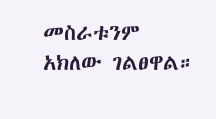መስራቱንም አክለው ገልፀዋል።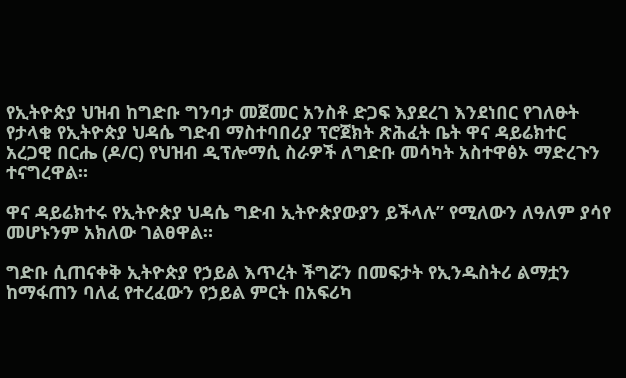የኢትዮጵያ ህዝብ ከግድቡ ግንባታ መጀመር አንስቶ ድጋፍ እያደረገ እንደነበር የገለፁት የታላቁ የኢትዮጵያ ህዳሴ ግድብ ማስተባበሪያ ፕሮጀክት ጽሕፈት ቤት ዋና ዳይሬክተር አረጋዊ በርሔ (ዶ/ር) የህዝብ ዲፕሎማሲ ስራዎች ለግድቡ መሳካት አስተዋፅኦ ማድረጉን ተናግረዋል።

ዋና ዳይሬክተሩ የኢትዮጵያ ህዳሴ ግድብ ኢትዮጵያውያን ይችላሉ” የሚለውን ለዓለም ያሳየ መሆኑንም አክለው ገልፀዋል።

ግድቡ ሲጠናቀቅ ኢትዮጵያ የኃይል እጥረት ችግሯን በመፍታት የኢንዱስትሪ ልማቷን ከማፋጠን ባለፈ የተረፈውን የኃይል ምርት በአፍሪካ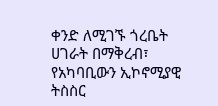ቀንድ ለሚገኙ ጎረቤት ሀገራት በማቅረብ፣ የአካባቢውን ኢኮኖሚያዊ ትስስር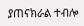ያጠናክራል ተብሎ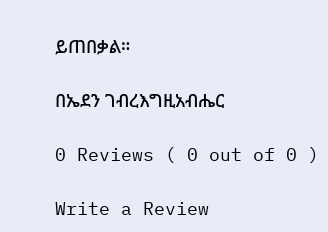ይጠበቃል።

በኤደን ገብረእግዚአብሔር

0 Reviews ( 0 out of 0 )

Write a Review